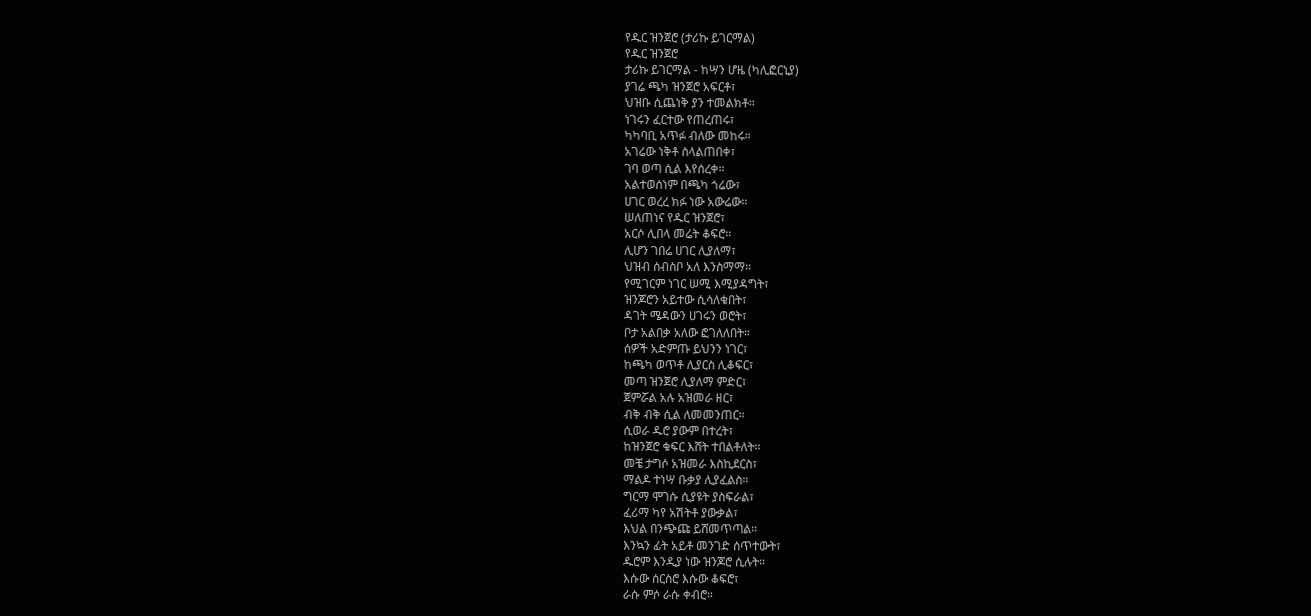የዱር ዝንጀሮ (ታሪኩ ይገርማል)
የዱር ዝንጀሮ
ታሪኩ ይገርማል - ከሣን ሆዜ (ካሊፎርኒያ)
ያገሬ ጫካ ዝንጀሮ አፍርቶ፣
ህዝቡ ሲጨነቅ ያን ተመልክቶ።
ነገሩን ፈርተው የጠረጠሩ፣
ካካባቢ አጥፉ ብለው መከሩ።
አገሬው ነቅቶ ስላልጠበቀ፣
ገባ ወጣ ሲል እየሰረቀ።
አልተወሰነም በጫካ ጎሬው፣
ሀገር ወረረ ክፉ ነው አውሬው።
ሠለጠነና የዱር ዝንጀሮ፣
አርሶ ሊበላ መሬት ቆፍሮ።
ሊሆን ገበሬ ሀገር ሊያለማ፣
ህዝብ ሰብስቦ አለ እንስማማ።
የሚገርም ነገር ሠሚ እሚያዳግት፣
ዝንጆሮን አይተው ሲሳለቁበት፣
ዳገት ሜዳውን ሀገሩን ወሮት፣
ቦታ አልበቃ አለው ፎገለለበት።
ሰዎች አድምጡ ይህንን ነገር፣
ከጫካ ወጥቶ ሊያርስ ሊቆፍር፣
መጣ ዝንጀሮ ሊያለማ ምድር፣
ጀምሯል አሉ አዝመራ ዘር፣
ብቅ ብቅ ሲል ለመመንጠር።
ሲወራ ዱሮ ያውም በተረት፣
ከዝንጀሮ ቁፍር እሸት ተበልቶለት።
መቼ ታግሶ አዝመራ እስኪደርስ፣
ማልዶ ተነሣ ቡቃያ ሊያፈልስ።
ግርማ ሞገሱ ሲያዩት ያስፍራል፣
ፈሪማ ካየ አሽትቶ ያውቃል፣
እህል በንጭጩ ይሸመጥጣል።
እንኳን ፊት አይቶ መንገድ ሰጥተውት፣
ዱሮም እንዲያ ነው ዝንጆሮ ሲሉት።
እሱው ሰርስሮ እሱው ቆፍሮ፣
ራሱ ምሶ ራሱ ቀብሮ።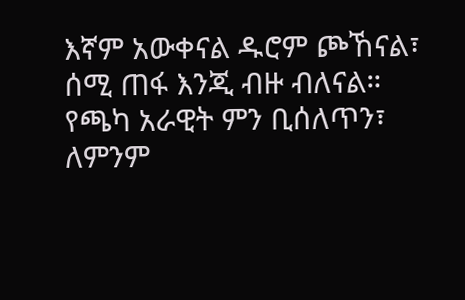እኛም አውቀናል ዱሮም ጮኸናል፣
ሰሚ ጠፋ እንጂ ብዙ ብለናል።
የጫካ አራዊት ምን ቢሰለጥን፣
ለምንም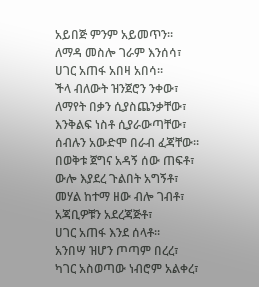አይበጅ ምንም አይመጥን።
ለማዳ መስሎ ገራም እንሰሳ፣
ሀገር አጠፋ አበዛ አበሳ።
ችላ ብለውት ዝንጀሮን ንቀው፣
ለማየት በቃን ሲያስጨንቃቸው፣
እንቅልፍ ነስቶ ሲያራውጣቸው፣
ሰብሉን አውድሞ በራብ ፈጃቸው።
በወቅቱ ጀግና አዳኝ ሰው ጠፍቶ፣
ውሎ እያደረ ጉልበት አግኝቶ፣
መሃል ከተማ ዘው ብሎ ገብቶ፣
አጃቢዎቹን አደረጃጅቶ፣
ሀገር አጠፋ እንደ ሰላቶ።
አንበሣ ዝሆን ጦጣም በረረ፣
ካገር አስወጣው ነብሮም አልቀረ፣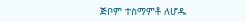ጅቦም ተስማምቶ ለሆዱ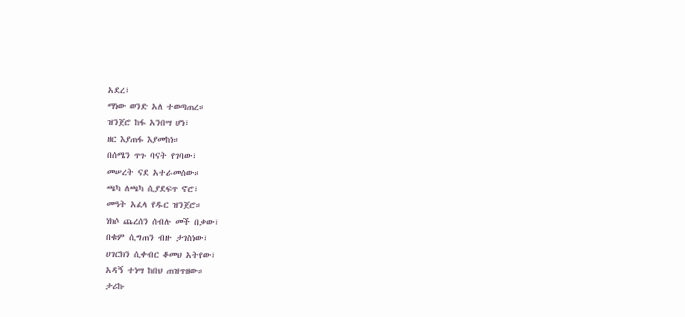አደረ፣
ማነው ወንድ አለ ተወጣጠረ።
ዝንጀሮ ከፋ አንበሣ ሆነ፣
ዘር እያጠፋ እያመከነ።
በሰሜን ጥጉ ባናት የገባው፣
መሠረት ናደ አተራመሰው።
ጫካ ለጫካ ሲያደፍጥ ኖሮ፣
መዓት አፈላ የዱር ዝንጀሮ።
ነክሶ ጨረሰን ሰብሉ መች በቃው፣
በቁም ሲግጠን ብዙ ታገስነው፣
ሀገርክን ሲቀብር ቆመህ አትየው፣
አዳኝ ተነሣ ከበህ ጠዝጥዘው።
ታሪኩ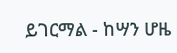ይገርማል - ከሣን ሆዜ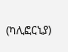(ካሊፎርኒያ)